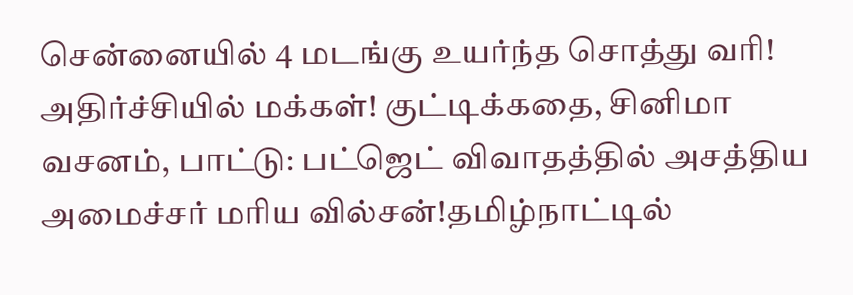சென்னையில் 4 மடங்கு உயர்ந்த சொத்து வரி! அதிர்ச்சியில் மக்கள்! குட்டிக்கதை, சினிமா வசனம், பாட்டு: பட்ஜெட் விவாதத்தில் அசத்திய அமைச்சர் மரிய வில்சன்!தமிழ்நாட்டில்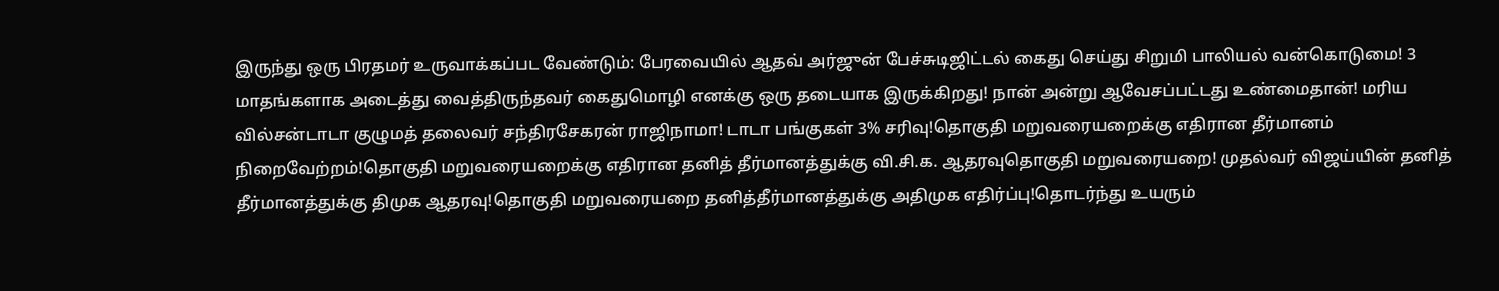இருந்து ஒரு பிரதமர் உருவாக்கப்பட வேண்டும்: பேரவையில் ஆதவ் அர்ஜுன் பேச்சுடிஜிட்டல் கைது செய்து சிறுமி பாலியல் வன்கொடுமை! 3 மாதங்களாக அடைத்து வைத்திருந்தவர் கைதுமொழி எனக்கு ஒரு தடையாக இருக்கிறது! நான் அன்று ஆவேசப்பட்டது உண்மைதான்! மரிய வில்சன்டாடா குழுமத் தலைவர் சந்திரசேகரன் ராஜிநாமா! டாடா பங்குகள் 3% சரிவு!தொகுதி மறுவரையறைக்கு எதிரான தீர்மானம் நிறைவேற்றம்!தொகுதி மறுவரையறைக்கு எதிரான தனித் தீர்மானத்துக்கு வி.சி.க. ஆதரவுதொகுதி மறுவரையறை! முதல்வர் விஜய்யின் தனித் தீர்மானத்துக்கு திமுக ஆதரவு!தொகுதி மறுவரையறை தனித்தீர்மானத்துக்கு அதிமுக எதிர்ப்பு!தொடர்ந்து உயரும்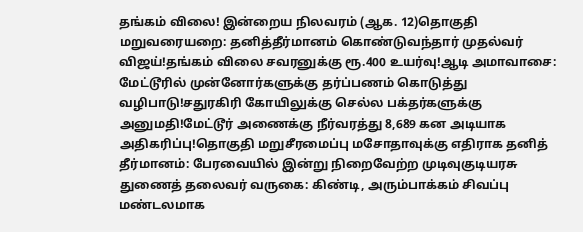தங்கம் விலை! இன்றைய நிலவரம் (ஆக. 12)தொகுதி மறுவரையறை: தனித்தீர்மானம் கொண்டுவந்தார் முதல்வர் விஜய்!தங்கம் விலை சவரனுக்கு ரூ.400 உயர்வு!ஆடி அமாவாசை: மேட்டூரில் முன்னோர்களுக்கு தர்ப்பணம் கொடுத்து வழிபாடு!சதுரகிரி கோயிலுக்கு செல்ல பக்தர்களுக்கு அனுமதி!மேட்டூர் அணைக்கு நீர்வரத்து 8,689 கன அடியாக அதிகரிப்பு!தொகுதி மறுசீரமைப்பு மசோதாவுக்கு எதிராக தனித் தீர்மானம்: பேரவையில் இன்று நிறைவேற்ற முடிவுகுடியரசு துணைத் தலைவர் வருகை: கிண்டி, அரும்பாக்கம் சிவப்பு மண்டலமாக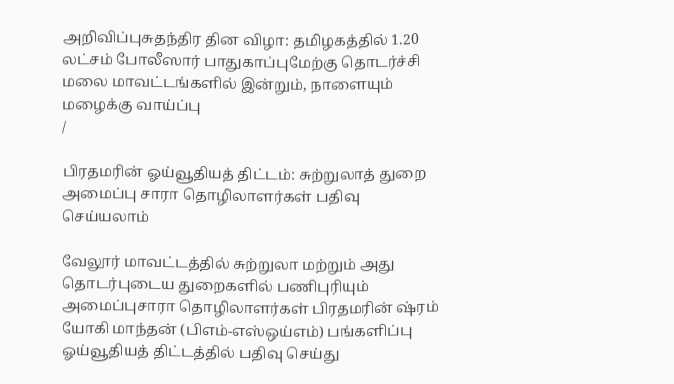அறிவிப்புசுதந்திர தின விழா: தமிழகத்தில் 1.20 லட்சம் போலீஸார் பாதுகாப்புமேற்கு தொடர்ச்சி மலை மாவட்டங்களில் இன்றும், நாளையும் மழைக்கு வாய்ப்பு
/

பிரதமரின் ஓய்வூதியத் திட்டம்: சுற்றுலாத் துறை அமைப்பு சாரா தொழிலாளர்கள் பதிவு செய்யலாம்

வேலூர் மாவட்டத்தில் சுற்றுலா மற்றும் அது தொடர்புடைய துறைகளில் பணிபுரியும் அமைப்புசாரா தொழிலாளர்கள் பிரதமரின் ஷ்ரம் யோகி மாந்தன் (பிஎம்-எஸ்ஒய்எம்) பங்களிப்பு ஓய்வூதியத் திட்டத்தில் பதிவு செய்து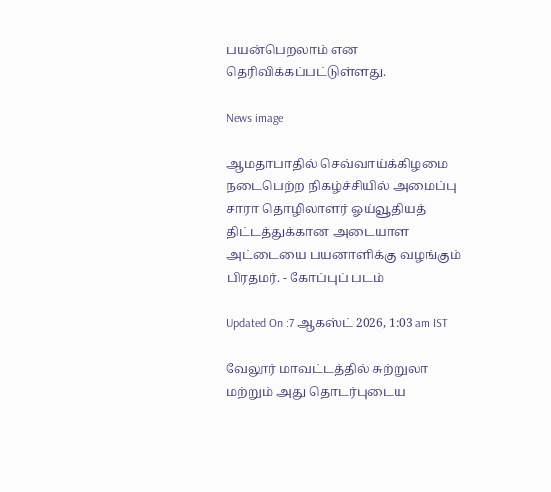பயன்பெறலாம் என தெரிவிக்கப்பட்டுள்ளது.

News image

ஆமதாபாதில் செவ்வாய்க்கிழமை நடைபெற்ற நிகழ்ச்சியில் அமைப்பு சாரா தொழிலாளர் ஓய்வூதியத் திட்டத்துக்கான அடையாள அட்டையை பயனாளிக்கு வழங்கும் பிரதமர். - கோப்புப் படம்

Updated On :7 ஆகஸ்ட் 2026, 1:03 am IST

வேலூர் மாவட்டத்தில் சுற்றுலா மற்றும் அது தொடர்புடைய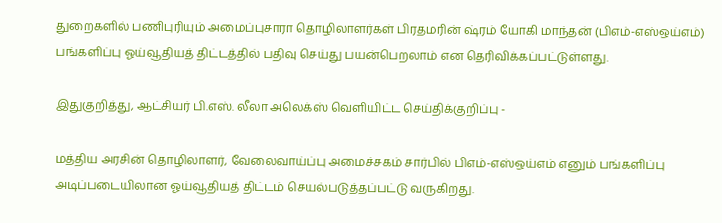துறைகளில் பணிபுரியும் அமைப்புசாரா தொழிலாளர்கள் பிரதமரின் ஷ்ரம் யோகி மாந்தன் (பிஎம்-எஸ்ஒய்எம்) பங்களிப்பு ஓய்வூதியத் திட்டத்தில் பதிவு செய்து பயன்பெறலாம் என தெரிவிக்கப்பட்டுள்ளது.

இதுகுறித்து, ஆட்சியர் பி.எஸ். லீலா அலெக்ஸ் வெளியிட்ட செய்திக்குறிப்பு -

மத்திய அரசின் தொழிலாளர், வேலைவாய்ப்பு அமைச்சகம் சார்பில் பிஎம்-எஸ்ஒய்எம் எனும் பங்களிப்பு அடிப்படையிலான ஓய்வூதியத் திட்டம் செயல்படுத்தப்பட்டு வருகிறது.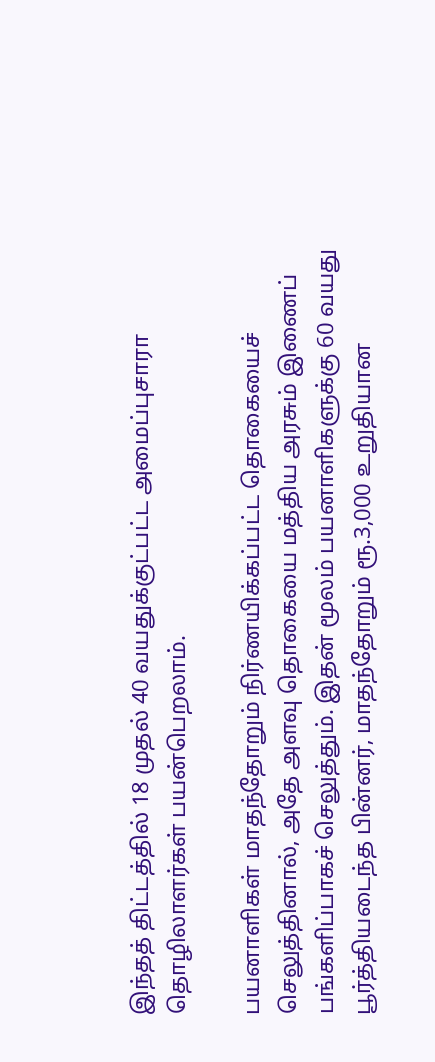இந்தத் திட்டத்தில் 18 முதல் 40 வயதுக்குட்பட்ட அமைப்புசாரா தொழிலாளர்கள் பயன்பெறலாம்.

பயனாளிகள் மாதந்தோறும் நிர்ணயிக்கப்பட்ட தொகையைச் செலுத்தினால், அதே அளவு தொகையை மத்திய அரசும் இணைப் பங்களிப்பாகச் செலுத்தும். இதன் மூலம் பயனாளிகளுக்கு 60 வயது பூர்த்தியடைந்த பின்னர், மாதந்தோறும் ரூ.3,000 உறுதியான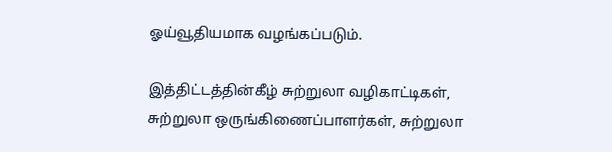ஓய்வூதியமாக வழங்கப்படும்.

இத்திட்டத்தின்கீழ் சுற்றுலா வழிகாட்டிகள், சுற்றுலா ஒருங்கிணைப்பாளர்கள், சுற்றுலா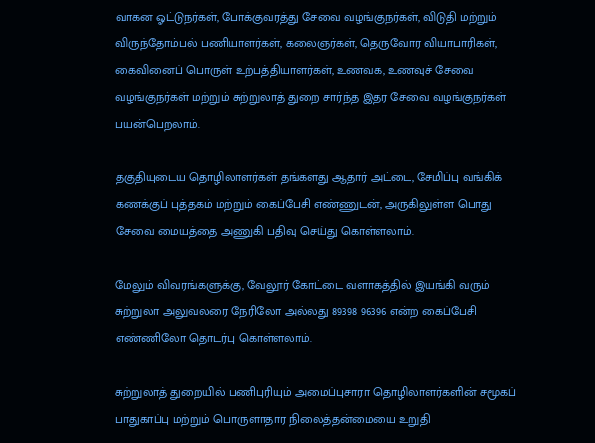வாகன ஓட்டுநர்கள், போக்குவரத்து சேவை வழங்குநர்கள், விடுதி மற்றும் விருந்தோம்பல் பணியாளர்கள், கலைஞர்கள், தெருவோர வியாபாரிகள், கைவினைப் பொருள் உற்பத்தியாளர்கள், உணவக, உணவுச் சேவை வழங்குநர்கள் மற்றும் சுற்றுலாத் துறை சார்ந்த இதர சேவை வழங்குநர்கள் பயன்பெறலாம்.

தகுதியுடைய தொழிலாளர்கள் தங்களது ஆதார் அட்டை, சேமிப்பு வங்கிக் கணக்குப் புத்தகம் மற்றும் கைப்பேசி எண்ணுடன், அருகிலுள்ள பொது சேவை மையத்தை அணுகி பதிவு செய்து கொள்ளலாம்.

மேலும் விவரங்களுக்கு, வேலூர் கோட்டை வளாகத்தில் இயங்கி வரும் சுற்றுலா அலுவலரை நேரிலோ அல்லது 89398 96396 என்ற கைப்பேசி எண்ணிலோ தொடர்பு கொள்ளலாம்.

சுற்றுலாத் துறையில் பணிபுரியும் அமைப்புசாரா தொழிலாளர்களின் சமூகப் பாதுகாப்பு மற்றும் பொருளாதார நிலைத்தன்மையை உறுதி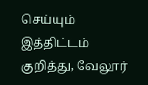செய்யும் இத்திட்டம் குறித்து, வேலூர்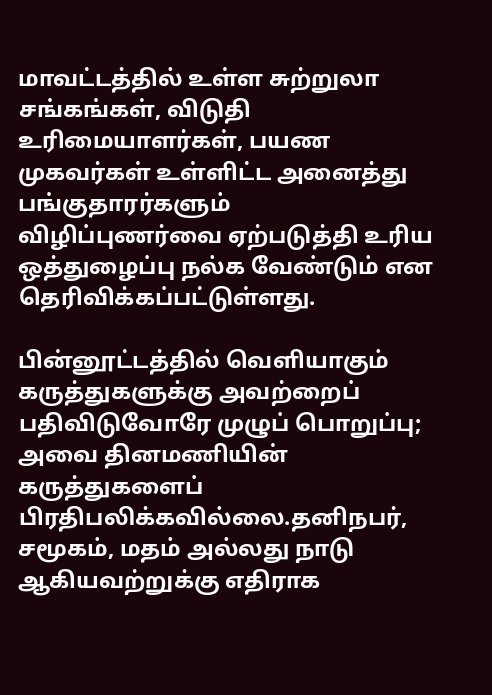மாவட்டத்தில் உள்ள சுற்றுலா சங்கங்கள், விடுதி உரிமையாளர்கள், பயண முகவர்கள் உள்ளிட்ட அனைத்து பங்குதாரர்களும் விழிப்புணர்வை ஏற்படுத்தி உரிய ஒத்துழைப்பு நல்க வேண்டும் என தெரிவிக்கப்பட்டுள்ளது.

பின்னூட்டத்தில் வெளியாகும் கருத்துகளுக்கு அவற்றைப் பதிவிடுவோரே முழுப் பொறுப்பு; அவை தினமணியின் கருத்துகளைப் பிரதிபலிக்கவில்லை.தனிநபர், சமூகம், மதம் அல்லது நாடு ஆகியவற்றுக்கு எதிராக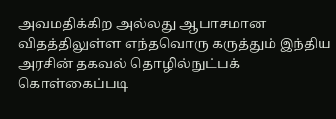அவமதிக்கிற அல்லது ஆபாசமான விதத்திலுள்ள எந்தவொரு கருத்தும் இந்திய அரசின் தகவல் தொழில்நுட்பக் கொள்கைப்படி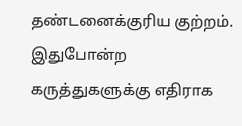தண்டனைக்குரிய குற்றம். இதுபோன்ற கருத்துகளுக்கு எதிராக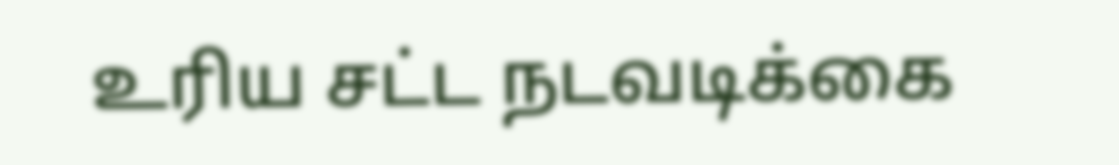உரிய சட்ட நடவடிக்கை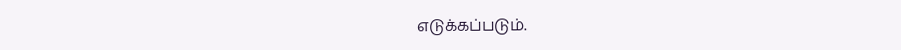எடுக்கப்படும்.